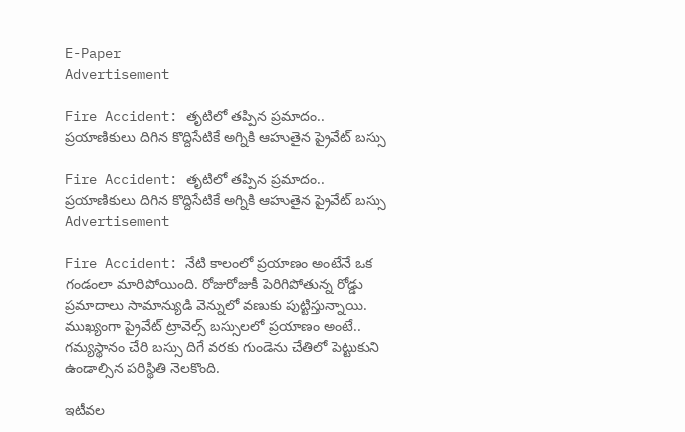E-Paper
Advertisement

Fire Accident: తృటిలో తప్పిన ప్రమాదం.. ప్రయాణికులు దిగిన కొద్దిసేటికే అగ్నికి ఆహుతైన ప్రైవేట్ బస్సు

Fire Accident: తృటిలో తప్పిన ప్రమాదం.. ప్రయాణికులు దిగిన కొద్దిసేటికే అగ్నికి ఆహుతైన ప్రైవేట్ బస్సు
Advertisement

Fire Accident: నేటి కాలంలో ప్రయాణం అంటేనే ఒక గండంలా మారిపోయింది. రోజురోజుకీ పెరిగిపోతున్న రోడ్డు ప్రమాదాలు సామాన్యుడి వెన్నులో వణుకు పుట్టిస్తున్నాయి. ముఖ్యంగా ప్రైవేట్ ట్రావెల్స్ బస్సులలో ప్రయాణం అంటే..  గమ్యస్థానం చేరి బస్సు దిగే వరకు గుండెను చేతిలో పెట్టుకుని ఉండాల్సిన పరిస్థితి నెలకొంది.

ఇటీవల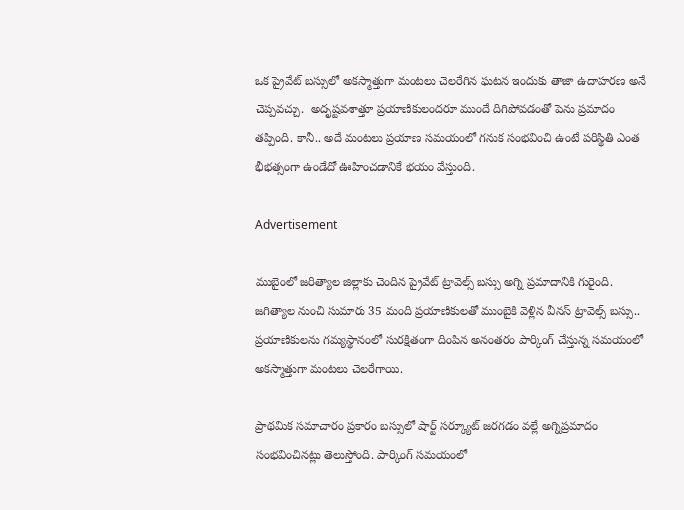ఒక ప్రైవేట్ బస్సులో అకస్మాత్తుగా మంటలు చెలరేగిన ఘటన ఇందుకు తాజా ఉదాహరణ అనే చెప్పవచ్చు.  అదృష్టవశాత్తూ ప్రయాణికులందరూ ముందే దిగిపోవడంతో పెను ప్రమాదం తప్పింది. కానీ.. అదే మంటలు ప్రయాణ సమయంలో గనుక సంభవించి ఉంటే పరిస్థితి ఎంత భీభత్సంగా ఉండేదో ఊహించడానికే భయం వేస్తుంది.

Advertisement

ముబైంలో జరిత్యాల జిల్లాకు చెందిన ప్రైవేట్ ట్రావెల్స్ బస్సు అగ్ని ప్రమాదానికి గురైంది. జగిత్యాల నుంచి సుమారు 35 మంది ప్రయాణికులతో ముంబైకి వెళ్లిన వీనస్ ట్రావెల్స్ బస్సు.. ప్రయాణికులను గమ్యస్థానంలో సురక్షితంగా దింపిన అనంతరం పార్కింగ్ చేస్తున్న సమయంలో అకస్మాత్తుగా మంటలు చెలరేగాయి.

ప్రాథమిక సమాచారం ప్రకారం బస్సులో షార్ట్ సర్క్యూట్ జరగడం వల్లే అగ్నిప్రమాదం సంభవించినట్లు తెలుస్తోంది. పార్కింగ్ సమయంలో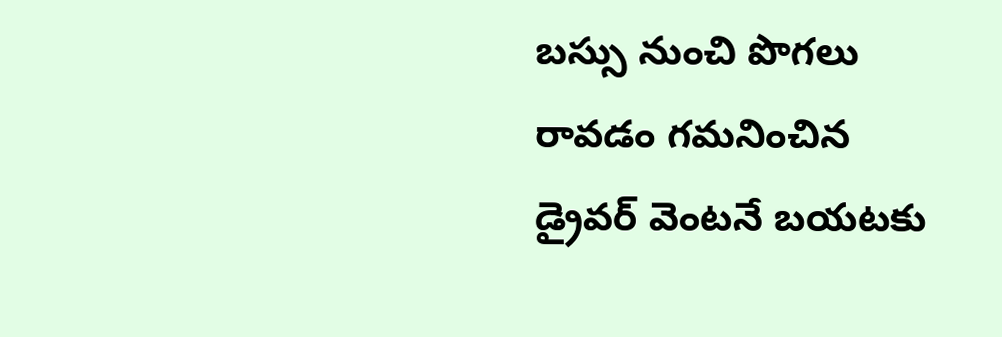బస్సు నుంచి పొగలు రావడం గమనించిన డ్రైవర్ వెంటనే బయటకు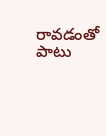రావడంతో పాటు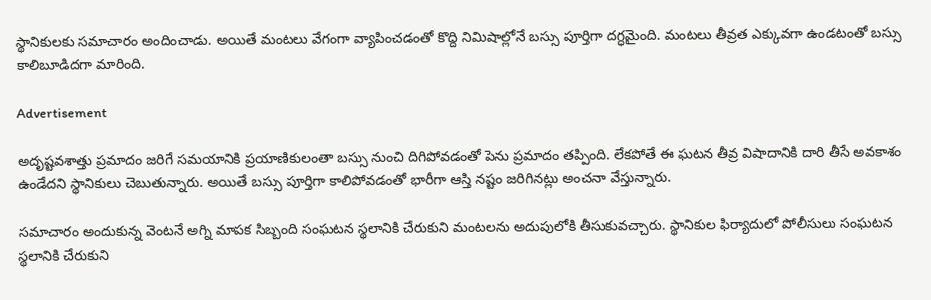స్థానికులకు సమాచారం అందించాడు. అయితే మంటలు వేగంగా వ్యాపించడంతో కొద్ది నిమిషాల్లోనే బస్సు పూర్తిగా దగ్ధమైంది. మంటలు తీవ్రత ఎక్కువగా ఉండటంతో బస్సు కాలిబూడిదగా మారింది.

Advertisement

అదృష్టవశాత్తు ప్రమాదం జరిగే సమయానికి ప్రయాణికులంతా బస్సు నుంచి దిగిపోవడంతో పెను ప్రమాదం తప్పింది. లేకపోతే ఈ ఘటన తీవ్ర విషాదానికి దారి తీసే అవకాశం ఉండేదని స్థానికులు చెబుతున్నారు. అయితే బస్సు పూర్తిగా కాలిపోవడంతో భారీగా ఆస్తి నష్టం జరిగినట్లు అంచనా వేస్తున్నారు.

సమాచారం అందుకున్న వెంటనే అగ్ని మాపక సిబ్బంది సంఘటన స్థలానికి చేరుకుని మంటలను అదుపులోకి తీసుకువచ్చారు. స్థానికుల ఫిర్యాదులో పోలీసులు సంఘటన స్థలానికి చేరుకుని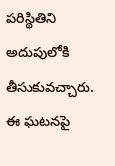పరిస్థితిని అదుపులోకి తీసుకువచ్చారు. ఈ ఘటనపై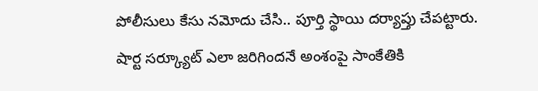పోలీసులు కేసు నమోదు చేసి.. పూర్తి స్థాయి దర్యాప్తు చేపట్టారు. షార్ట సర్క్యూట్ ఎలా జరిగిందనే అంశంపై సాంకేతికి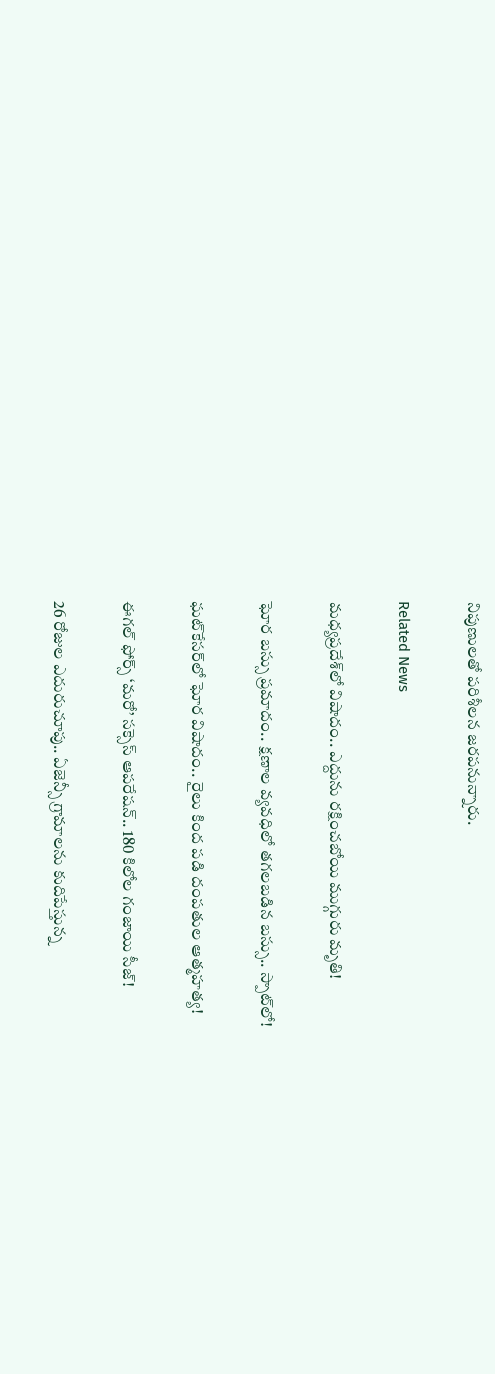నిపుణులతో పరిశీలన జరపనున్నారు.

Related News

మధ్యప్రదేశ్‌లో విషాదం.. ఎద్దును రక్షించబోయి ముగ్గురు మృతి!

ఘోర బస్సు ప్రమాదం.. క్షణాల వ్యవధిలో తగలబడిన బస్సు.. స్పాట్‌లో!

ఘట్‌కేసర్‌లో ఘోర విషాదం.. రైలు కింద పడి దంపతుల ఆత్మహత్య!

ఈగల్ ఫోర్స్ ‘మరో’ సక్సెస్ ఆపరేషన్.. 180 కిలోల గంజాయి సీజ్!

26 రోజుల ఎదురుచూపు.. ఏజెన్సీ గ్రామాలను కుదిపేస్తున్న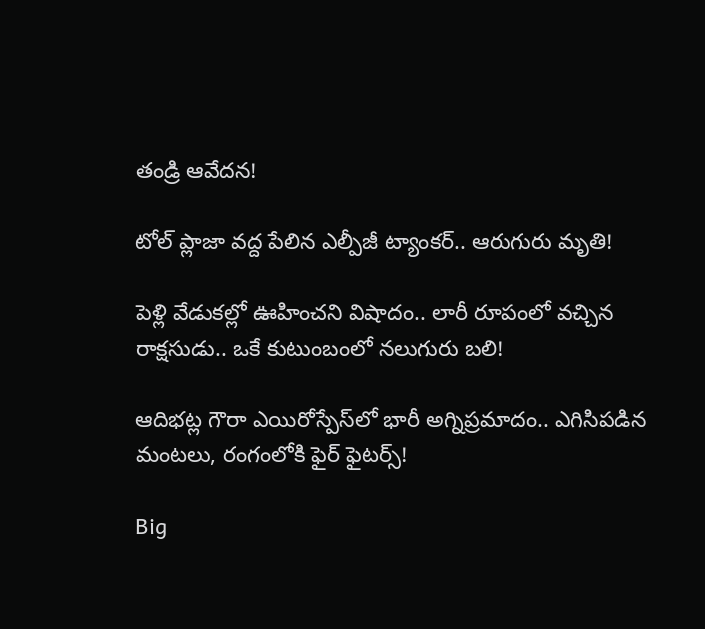తండ్రి ఆవేదన!

టోల్ ప్లాజా వద్ద పేలిన ఎల్పీజీ ట్యాంకర్.. ఆరుగురు మృతి!

పెళ్లి వేడుకల్లో ఊహించని విషాదం.. లారీ రూపంలో వచ్చిన రాక్షసుడు.. ఒకే కుటుంబంలో నలుగురు బలి!

ఆదిభట్ల గౌరా ఎయిరోస్పేస్‌లో భారీ అగ్నిప్రమాదం.. ఎగిసిపడిన మంటలు, రంగంలోకి ఫైర్ ఫైటర్స్!

Big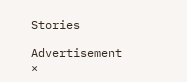Stories

Advertisement
×